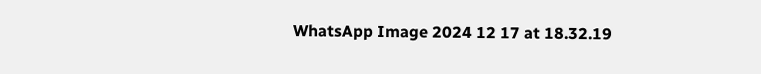WhatsApp Image 2024 12 17 at 18.32.19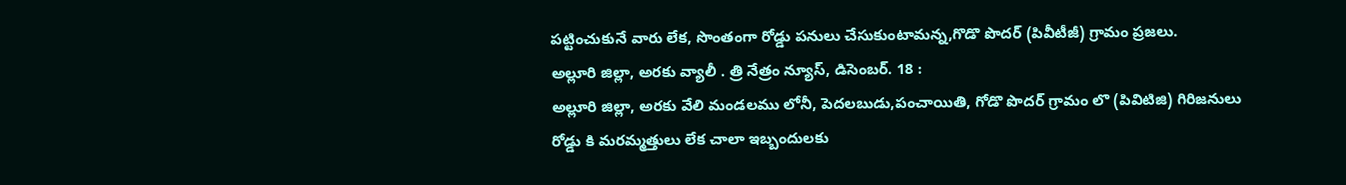పట్టించుకునే వారు లేక, సొంతంగా రోడ్డు పనులు చేసుకుంటామన్న,గొడొ పొదర్ (పివీటీజీ) గ్రామం ప్రజలు.
అల్లూరి జిల్లా, అరకు వ్యాలీ . త్రి నేత్రం న్యూస్, డిసెంబర్. 18 :
అల్లూరి జిల్లా, అరకు వేలి మండలము లోనీ, పెదలబుడు,పంచాయితి, గోడొ పొదర్ గ్రామం లొ (పివిటిజి) గిరిజనులు రోడ్డు కి మరమ్మత్తులు లేక చాలా ఇబ్బందులకు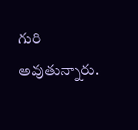గురి అవుతున్నారు.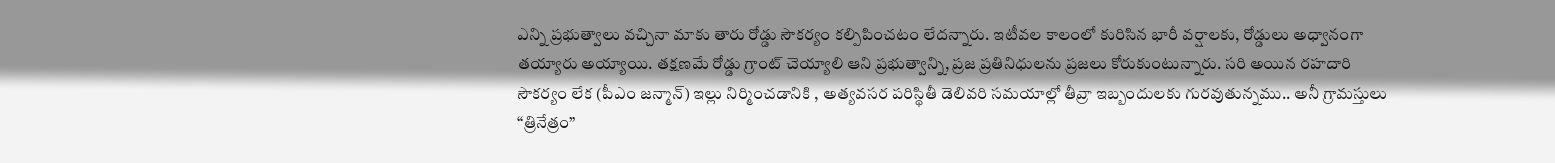ఎన్ని ప్రభుత్వాలు వచ్చినా మాకు తారు రోడ్డు సౌకర్యం కల్పిపించటం లేదన్నారు. ఇటీవల కాలంలో కురిసిన భారీ వర్షాలకు, రోడ్డులు అధ్వానంగా తయ్యారు అయ్యాయి. తక్షణమే రోడ్డు గ్రాంట్ చెయ్యాలి ఆని ప్రభుత్వాన్ని, ప్రజ ప్రతినిధులను ప్రజలు కోరుకుంటున్నారు. సరి అయిన రహదారి సౌకర్యం లేక (పీఎం జన్మాన్) ఇల్లు నిర్మించడానికి , అత్యవసర పరిస్థితీ డెలివరి సమయాల్లో తీవ్రా ఇబ్బందులకు గురవుతున్నము.. అనీ గ్రామస్తులు “త్రినేత్రం”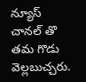న్యూస్ చానల్ తొ తమ గొడు వెల్లబుచ్చరు.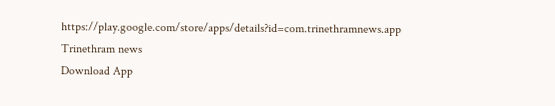https://play.google.com/store/apps/details?id=com.trinethramnews.app
Trinethram news
Download App